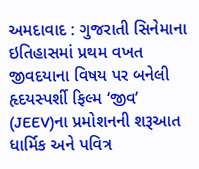અમદાવાદ : ગુજરાતી સિનેમાના ઇતિહાસમાં પ્રથમ વખત જીવદયાના વિષય પર બનેલી હૃદયસ્પર્શી ફિલ્મ ‘જીવ’ (JEEV)ના પ્રમોશનની શરૂઆત ધાર્મિક અને પવિત્ર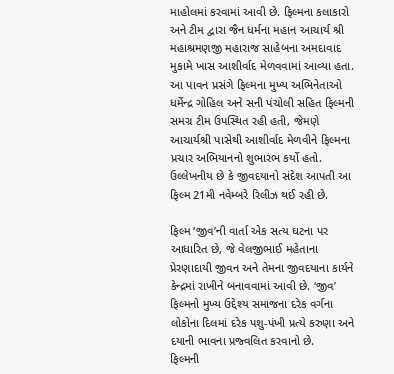માહોલમાં કરવામાં આવી છે. ફિલ્મના કલાકારો અને ટીમ દ્વારા જૈન ધર્મના મહાન આચાર્ય શ્રી મહાશ્રમણજી મહારાજ સાહેબના અમદાવાદ મુકામે ખાસ આશીર્વાદ મેળવવામાં આવ્યા હતા.
આ પાવન પ્રસંગે ફિલ્મના મુખ્ય અભિનેતાઓ ધર્મેન્દ્ર ગોહિલ અને સની પંચોલી સહિત ફિલ્મની સમગ્ર ટીમ ઉપસ્થિત રહી હતી, જેમણે આચાર્યશ્રી પાસેથી આશીર્વાદ મેળવીને ફિલ્મના પ્રચાર અભિયાનનો શુભારંભ કર્યો હતો. ઉલ્લેખનીય છે કે જીવદયાનો સંદેશ આપતી આ ફિલ્મ 21મી નવેમ્બરે રિલીઝ થઈ રહી છે.

ફિલ્મ ‘જીવ’ની વાર્તા એક સત્ય ઘટના પર આધારિત છે, જે વેલજીભાઈ મહેતાના પ્રેરણાદાયી જીવન અને તેમના જીવદયાના કાર્યને કેન્દ્રમાં રાખીને બનાવવામાં આવી છે. ‘જીવ’ ફિલ્મનો મુખ્ય ઉદ્દેશ્ય સમાજના દરેક વર્ગના લોકોના દિલમાં દરેક પશુ-પંખી પ્રત્યે કરુણા અને દયાની ભાવના પ્રજ્વલિત કરવાનો છે.
ફિલ્મની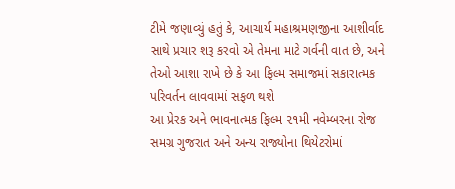ટીમે જણાવ્યું હતું કે, આચાર્ય મહાશ્રમણજીના આશીર્વાદ સાથે પ્રચાર શરૂ કરવો એ તેમના માટે ગર્વની વાત છે, અને તેઓ આશા રાખે છે કે આ ફિલ્મ સમાજમાં સકારાત્મક પરિવર્તન લાવવામાં સફળ થશે
આ પ્રેરક અને ભાવનાત્મક ફિલ્મ ૨૧મી નવેમ્બરના રોજ સમગ્ર ગુજરાત અને અન્ય રાજ્યોના થિયેટરોમાં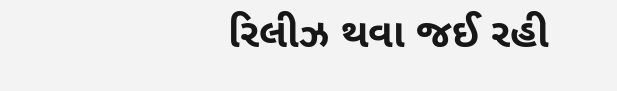રિલીઝ થવા જઈ રહી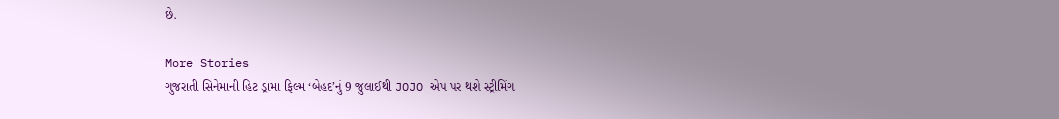છે.

More Stories
ગુજરાતી સિનેમાની હિટ ડ્રામા ફિલ્મ ‘બેહદ’નું 9 જુલાઈથી JOJO એપ પર થશે સ્ટ્રીમિંગ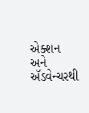એક્શન અને ઍડવેન્ચરથી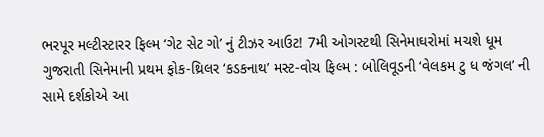ભરપૂર મલ્ટીસ્ટારર ફિલ્મ ‘ગેટ સેટ ગો’ નું ટીઝર આઉટ! 7મી ઓગસ્ટથી સિનેમાઘરોમાં મચશે ધૂમ
ગુજરાતી સિનેમાની પ્રથમ ફોક-થ્રિલર ‘કડકનાથ’ મસ્ટ-વોચ ફિલ્મ : બોલિવૂડની ‘વેલકમ ટુ ધ જંગલ’ ની સામે દર્શકોએ આ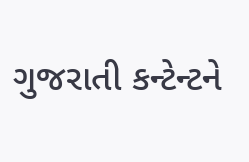ગુજરાતી કન્ટેન્ટને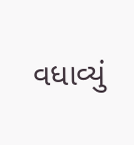વધાવ્યું